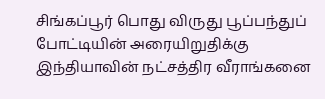சிங்கப்பூர் பொது விருது பூப்பந்துப் போட்டியின் அரையிறுதிக்கு இந்தியாவின் நட்சத்திர வீராங்கனை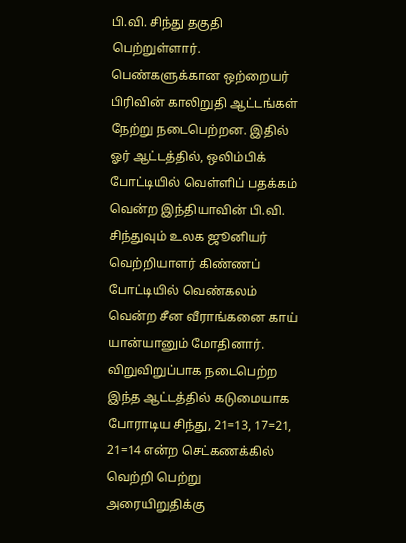பி.வி. சிந்து தகுதி பெற்றுள்ளார். பெண்களுக்கான ஒற்றையர் பிரிவின் காலிறுதி ஆட்டங்கள் நேற்று நடைபெற்றன. இதில் ஓர் ஆட்டத்தில், ஒலிம்பிக் போட்டியில் வெள்ளிப் பதக்கம் வென்ற இந்தியாவின் பி.வி. சிந்துவும் உலக ஜூனியர் வெற்றியாளர் கிண்ணப் போட்டியில் வெண்கலம் வென்ற சீன வீராங்கனை காய் யான்யானும் மோதினார். விறுவிறுப்பாக நடைபெற்ற இந்த ஆட்டத்தில் கடுமையாக போராடிய சிந்து, 21=13, 17=21, 21=14 என்ற செட்கணக்கில் வெற்றி பெற்று அரையிறுதிக்கு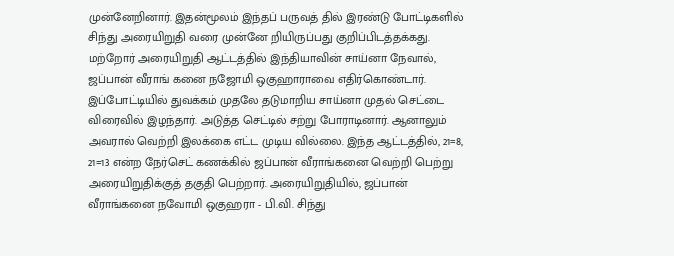முன்னேறினார். இதன்மூலம் இந்தப் பருவத் தில் இரண்டு போட்டிகளில் சிந்து அரையிறுதி வரை முன்னே றியிருப்பது குறிப்பிடத்தக்கது. மற்றோர் அரையிறுதி ஆட்டத்தில் இந்தியாவின் சாய்னா நேவால், ஜப்பான் வீராங் கனை நஜோமி ஒகுஹாராவை எதிர்கொண்டார். இப்போட்டியில் துவக்கம் முதலே தடுமாறிய சாய்னா முதல் செட்டை விரைவில் இழந்தார். அடுத்த செட்டில் சற்று போராடினார். ஆனாலும் அவரால் வெற்றி இலக்கை எட்ட முடிய வில்லை. இந்த ஆட்டத்தில், 21=8, 21=13 என்ற நேர்செட் கணக்கில் ஜப்பான் வீராங்கனை வெற்றி பெற்று அரையிறுதிக்குத் தகுதி பெற்றார். அரையிறுதியில், ஜப்பான் வீராங்கனை நவோமி ஒகுஹரா - பி.வி. சிந்து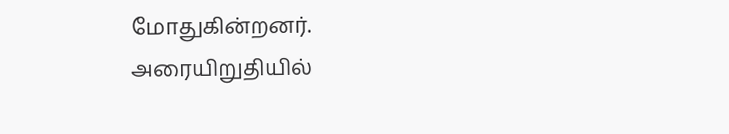மோதுகின்றனர்.
அரையிறுதியில்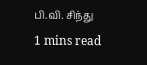பி.வி. சிந்து
1 mins read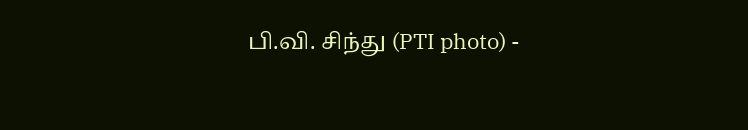பி.வி. சிந்து (PTI photo) -